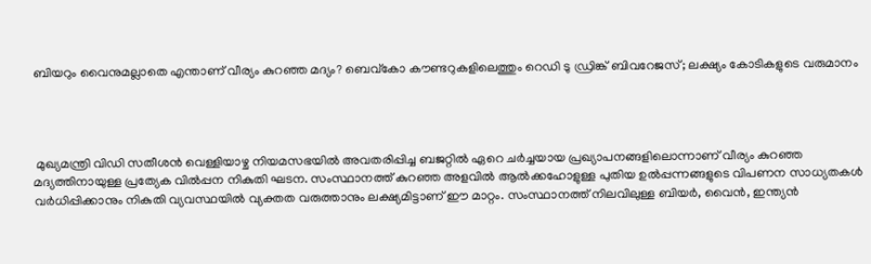ബിയറും വൈനുമല്ലാതെ എന്താണ് വീര്യം കുറഞ്ഞ മദ്യം? ബെവ്‌കോ കൗണ്ടറുകളിലെത്തും റെഡി ടു ഡ്രിങ്ക് ബിവറേജസ്; ലക്ഷ്യം കോടികളുടെ വരുമാനം




 മുഖ്യമന്ത്രി വിഡി സതീശന്‍ വെള്ളിയാഴ്ച നിയമസഭയില്‍ അവതരിപ്പിച്ച ബജറ്റില്‍ ഏറെ ചര്‍ച്ചയായ പ്രഖ്യാപനങ്ങളിലൊന്നാണ് വീര്യം കുറഞ്ഞ മദ്യത്തിനായുള്ള പ്രത്യേക വില്‍പ്പന നികുതി ഘടന. സംസ്ഥാനത്ത് കുറഞ്ഞ അളവില്‍ ആല്‍ക്കഹോളുള്ള പുതിയ ഉല്‍പ്പന്നങ്ങളുടെ വിപണന സാധ്യതകള്‍ വര്‍ധിപ്പിക്കാനും നികുതി വ്യവസ്ഥയില്‍ വ്യക്തത വരുത്താനും ലക്ഷ്യമിട്ടാണ് ഈ മാറ്റം. സംസ്ഥാനത്ത് നിലവിലുള്ള ബിയര്‍, വൈന്‍, ഇന്ത്യന്‍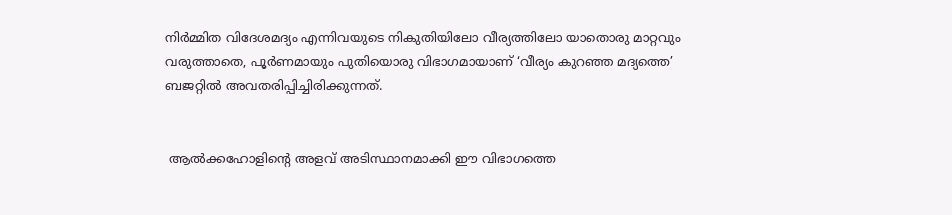നിര്‍മ്മിത വിദേശമദ്യം എന്നിവയുടെ നികുതിയിലോ വീര്യത്തിലോ യാതൊരു മാറ്റവും വരുത്താതെ, പൂര്‍ണമായും പുതിയൊരു വിഭാഗമായാണ് ‘വീര്യം കുറഞ്ഞ മദ്യത്തെ’ ബജറ്റില്‍ അവതരിപ്പിച്ചിരിക്കുന്നത്.


 ആല്‍ക്കഹോളിന്റെ അളവ് അടിസ്ഥാനമാക്കി ഈ വിഭാഗത്തെ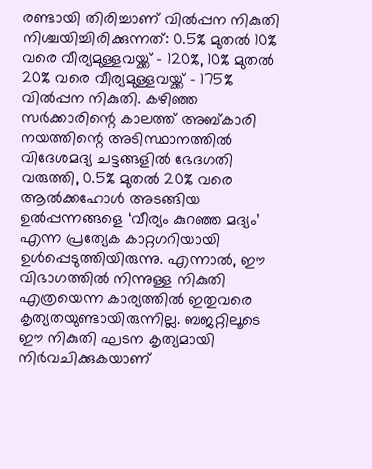രണ്ടായി തിരിച്ചാണ് വില്‍പ്പന നികുതി നിശ്ചയിച്ചിരിക്കുന്നത്: 0.5% മുതല്‍ 10% വരെ വീര്യമുള്ളവയ്ക്ക് – 120%, 10% മുതല്‍ 20% വരെ വീര്യമുള്ളവയ്ക്ക് – 175% വില്‍പ്പന നികുതി. കഴിഞ്ഞ സര്‍ക്കാരിന്റെ കാലത്ത് അബ്കാരി നയത്തിന്റെ അടിസ്ഥാനത്തില്‍ വിദേശമദ്യ ചട്ടങ്ങളില്‍ ഭേദഗതി വരുത്തി, 0.5% മുതല്‍ 20% വരെ ആല്‍ക്കഹോള്‍ അടങ്ങിയ ഉല്‍പ്പന്നങ്ങളെ ‘വീര്യം കുറഞ്ഞ മദ്യം’ എന്ന പ്രത്യേക കാറ്റഗറിയായി ഉള്‍പ്പെടുത്തിയിരുന്നു. എന്നാല്‍, ഈ വിഭാഗത്തില്‍ നിന്നുള്ള നികുതി എത്രയെന്ന കാര്യത്തില്‍ ഇതുവരെ കൃത്യതയുണ്ടായിരുന്നില്ല. ബജറ്റിലൂടെ ഈ നികുതി ഘടന കൃത്യമായി നിര്‍വചിക്കുകയാണ്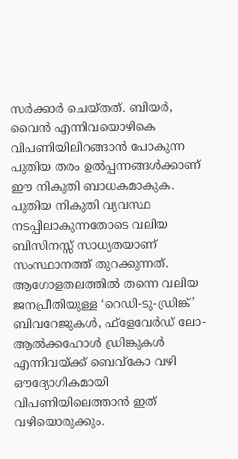സര്‍ക്കാര്‍ ചെയ്തത്. ബിയര്‍, വൈന്‍ എന്നിവയൊഴികെ വിപണിയിലിറങ്ങാന്‍ പോകുന്ന പുതിയ തരം ഉല്‍പ്പന്നങ്ങള്‍ക്കാണ് ഈ നികുതി ബാധകമാകുക. പുതിയ നികുതി വ്യവസ്ഥ നടപ്പിലാകുന്നതോടെ വലിയ ബിസിനസ്സ് സാധ്യതയാണ് സംസ്ഥാനത്ത് തുറക്കുന്നത്. ആഗോളതലത്തില്‍ തന്നെ വലിയ ജനപ്രീതിയുള്ള ‘റെഡി-ടു-ഡ്രിങ്ക്’ ബിവറേജുകള്‍, ഫ്‌ളേവേര്‍ഡ് ലോ-ആല്‍ക്കഹോള്‍ ഡ്രിങ്കുകള്‍ എന്നിവയ്ക്ക് ബെവ്‌കോ വഴി ഔദ്യോഗികമായി വിപണിയിലെത്താന്‍ ഇത് വഴിയൊരുക്കും.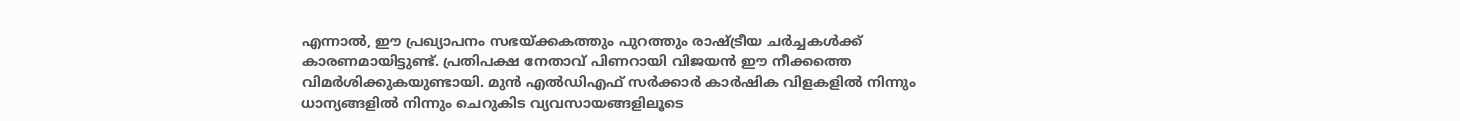എന്നാല്‍, ഈ പ്രഖ്യാപനം സഭയ്ക്കകത്തും പുറത്തും രാഷ്ട്രീയ ചര്‍ച്ചകള്‍ക്ക് കാരണമായിട്ടുണ്ട്. പ്രതിപക്ഷ നേതാവ് പിണറായി വിജയന്‍ ഈ നീക്കത്തെ വിമര്‍ശിക്കുകയുണ്ടായി. മുന്‍ എല്‍ഡിഎഫ് സര്‍ക്കാര്‍ കാര്‍ഷിക വിളകളില്‍ നിന്നും ധാന്യങ്ങളില്‍ നിന്നും ചെറുകിട വ്യവസായങ്ങളിലൂടെ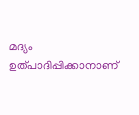മദ്യം ഉത്പാദിപ്പിക്കാനാണ്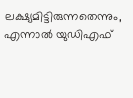ലക്ഷ്യമിട്ടിരുന്നതെന്നും, എന്നാല്‍ യുഡിഎഫ്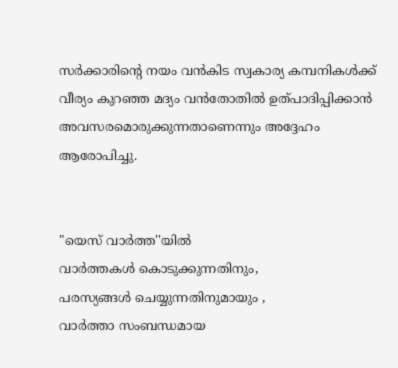സര്‍ക്കാരിന്റെ നയം വന്‍കിട സ്വകാര്യ കമ്പനികള്‍ക്ക് വീര്യം കുറഞ്ഞ മദ്യം വന്‍തോതില്‍ ഉത്പാദിപ്പിക്കാന്‍ അവസരമൊരുക്കുന്നതാണെന്നും അദ്ദേഹം ആരോപിച്ചു.


"യെസ് വാർത്ത''യിൽ
വാർത്തകൾ കൊടുക്കുന്നതിനും,
പരസ്യങ്ങൾ ചെയ്യുന്നതിനുമായും ,
വാർത്താ സംബന്ധമായ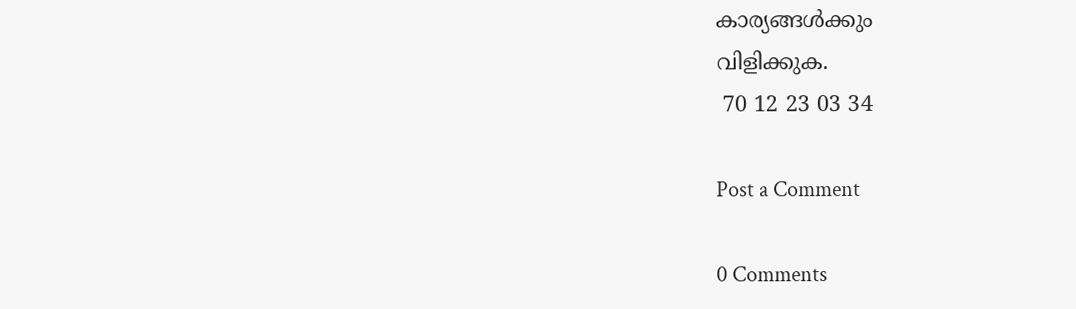കാര്യങ്ങൾക്കും
വിളിക്കുക.
 70 12 23 03 34

Post a Comment

0 Comments